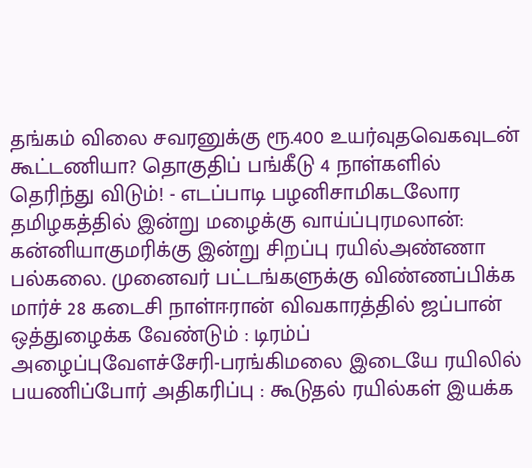தங்கம் விலை சவரனுக்கு ரூ.400 உயர்வுதவெகவுடன் கூட்டணியா? தொகுதிப் பங்கீடு 4 நாள்களில் தெரிந்து விடும்! - எடப்பாடி பழனிசாமிகடலோர தமிழகத்தில் இன்று மழைக்கு வாய்ப்புரமலான்: கன்னியாகுமரிக்கு இன்று சிறப்பு ரயில்அண்ணா பல்கலை. முனைவர் பட்டங்களுக்கு விண்ணப்பிக்க மார்ச் 28 கடைசி நாள்ஈரான் விவகாரத்தில் ஜப்பான் ஒத்துழைக்க வேண்டும் : டிரம்ப் அழைப்புவேளச்சேரி-பரங்கிமலை இடையே ரயிலில் பயணிப்போர் அதிகரிப்பு : கூடுதல் ரயில்கள் இயக்க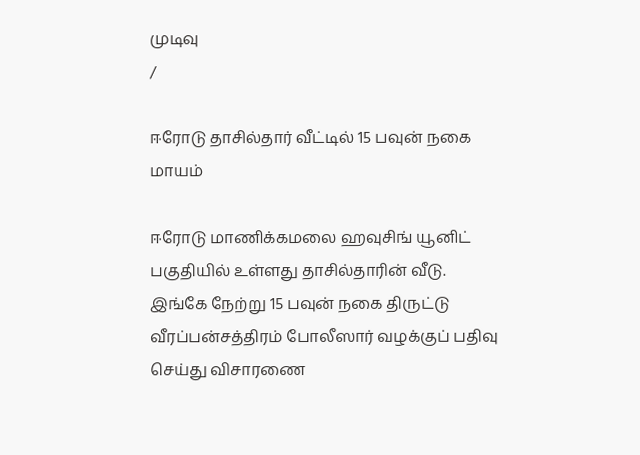முடிவு
/

ஈரோடு தாசில்தார் வீட்டில் 15 பவுன் நகை மாயம்

ஈரோடு மாணிக்கமலை ஹவுசிங் யூனிட் பகுதியில் உள்ளது தாசில்தாரின் வீடு. இங்கே நேற்று 15 பவுன் நகை திருட்டு வீரப்பன்சத்திரம் போலீஸார் வழக்குப் பதிவு செய்து விசாரணை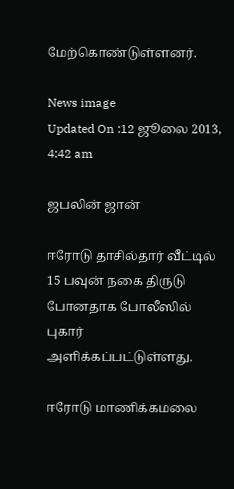மேற்கொண்டுள்ளனர்.

News image
Updated On :12 ஜூலை 2013, 4:42 am

ஜபலின் ஜான்

ஈரோடு தாசில்தார் வீட்டில் 15 பவுன் நகை திருடு போனதாக போலீஸில் புகார் அளிக்கப்பட்டுள்ளது.

ஈரோடு மாணிக்கமலை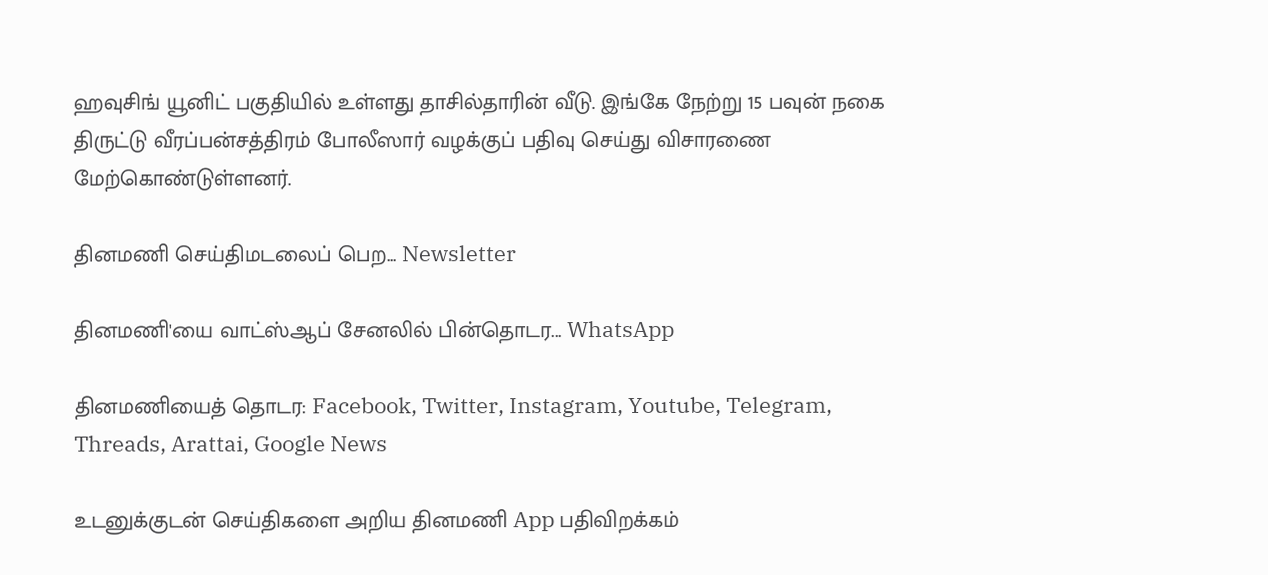ஹவுசிங் யூனிட் பகுதியில் உள்ளது தாசில்தாரின் வீடு. இங்கே நேற்று 15 பவுன் நகை திருட்டு வீரப்பன்சத்திரம் போலீஸார் வழக்குப் பதிவு செய்து விசாரணை மேற்கொண்டுள்ளனர்.

தினமணி செய்திமடலைப் பெற... Newsletter

தினமணி'யை வாட்ஸ்ஆப் சேனலில் பின்தொடர... WhatsApp

தினமணியைத் தொடர: Facebook, Twitter, Instagram, Youtube, Telegram, Threads, Arattai, Google News

உடனுக்குடன் செய்திகளை அறிய தினமணி App பதிவிறக்கம்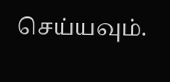செய்யவும்.